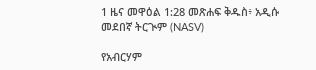1 ዜና መዋዕል 1:28 መጽሐፍ ቅዱስ፥ አዲሱ መደበኛ ትርጒም (NASV)

የአብርሃም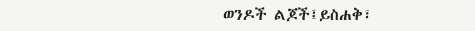ወንዶች ልጆች፤ይስሐቅ፣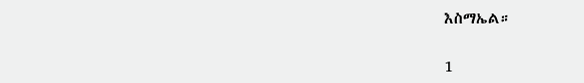እስማኤል።

1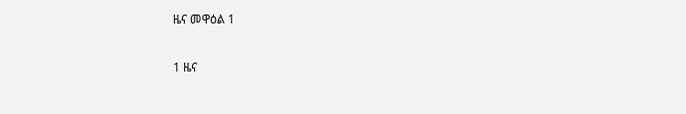ዜና መዋዕል 1

1 ዜና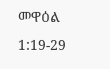መዋዕል 1:19-29